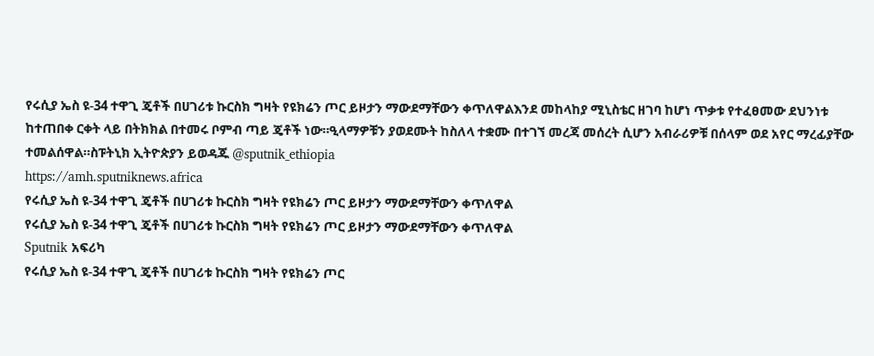የሩሲያ ኤስ ዩ-34 ተዋጊ ጄቶች በሀገሪቱ ኩርስክ ግዛት የዩክሬን ጦር ይዞታን ማውደማቸውን ቀጥለዋልእንደ መከላከያ ሚኒስቴር ዘገባ ከሆነ ጥቃቱ የተፈፀመው ደህንነቱ ከተጠበቀ ርቀት ላይ በትክክል በተመሩ ቦምብ ጣይ ጄቶች ነው።ዒላማዎቹን ያወደሙት ከስለላ ተቋሙ በተገኘ መረጃ መሰረት ሲሆን አብራሪዎቹ በሰላም ወደ አየር ማረፊያቸው ተመልሰዋል።ስፑትኒክ ኢትዮጵያን ይወዳጁ @sputnik_ethiopia
https://amh.sputniknews.africa
የሩሲያ ኤስ ዩ-34 ተዋጊ ጄቶች በሀገሪቱ ኩርስክ ግዛት የዩክሬን ጦር ይዞታን ማውደማቸውን ቀጥለዋል
የሩሲያ ኤስ ዩ-34 ተዋጊ ጄቶች በሀገሪቱ ኩርስክ ግዛት የዩክሬን ጦር ይዞታን ማውደማቸውን ቀጥለዋል
Sputnik አፍሪካ
የሩሲያ ኤስ ዩ-34 ተዋጊ ጄቶች በሀገሪቱ ኩርስክ ግዛት የዩክሬን ጦር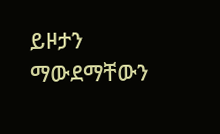ይዞታን ማውደማቸውን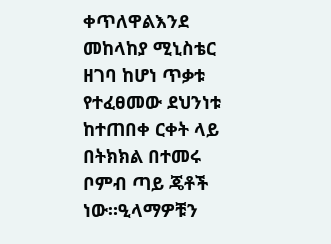ቀጥለዋልእንደ መከላከያ ሚኒስቴር ዘገባ ከሆነ ጥቃቱ የተፈፀመው ደህንነቱ ከተጠበቀ ርቀት ላይ በትክክል በተመሩ ቦምብ ጣይ ጄቶች ነው።ዒላማዎቹን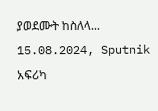ያወደሙት ከስለላ... 15.08.2024, Sputnik አፍሪካ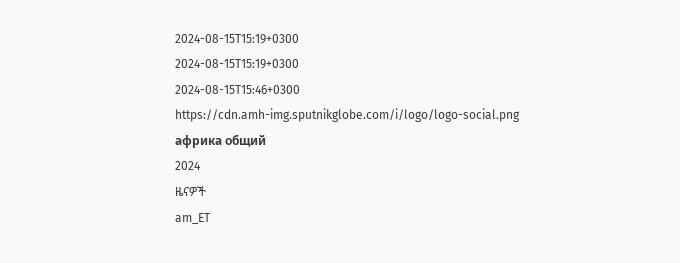2024-08-15T15:19+0300
2024-08-15T15:19+0300
2024-08-15T15:46+0300
https://cdn.amh-img.sputnikglobe.com/i/logo/logo-social.png
африка общий
2024
ዜናዎች
am_ET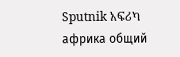Sputnik አፍሪካ
африка общий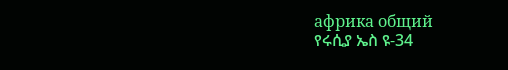африка общий
የሩሲያ ኤስ ዩ-34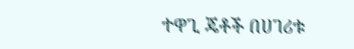ተዋጊ ጄቶች በሀገሪቱ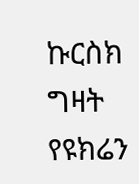ኩርስክ ግዛት የዩክሬን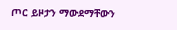ጦር ይዞታን ማውደማቸውን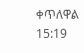ቀጥለዋል
15:19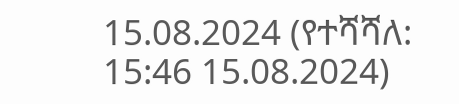15.08.2024 (የተሻሻለ: 15:46 15.08.2024)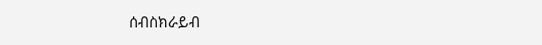ሰብስክራይብ